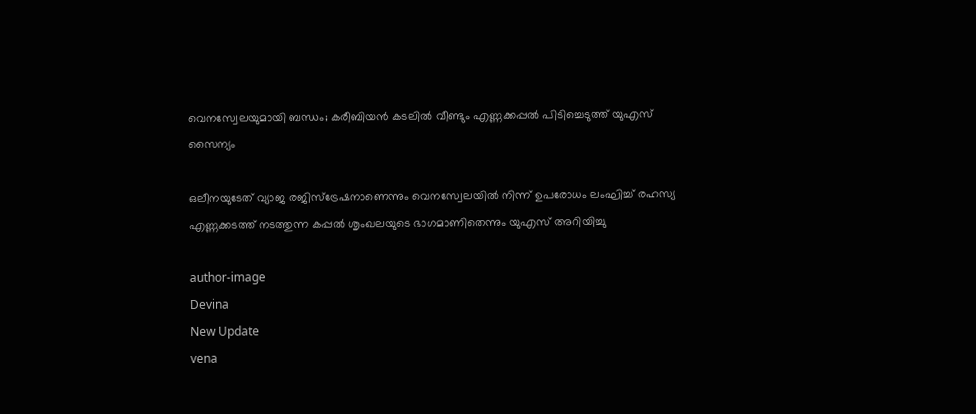വെനസ്വേലയുമായി ബന്ധം; കരീബിയന്‍ കടലില്‍ വീണ്ടും എണ്ണക്കപ്പല്‍ പിടിച്ചെടുത്ത് യുഎസ് സൈന്യം

ഒലീനയുടേത് വ്യാജ രജിസ്‌ട്രേഷനാണെന്നും വെനസ്വേലയിൽ നിന്ന് ഉപരോധം ലംഘിച്ച് രഹസ്യ എണ്ണക്കടത്ത് നടത്തുന്ന കപ്പൽ ശൃംഖലയുടെ ഭാഗമാണിതെന്നും യുഎസ് അറിയിച്ചു

author-image
Devina
New Update
vena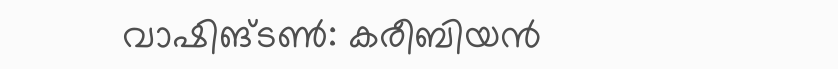വാഷിങ്ടൺ: കരീബിയൻ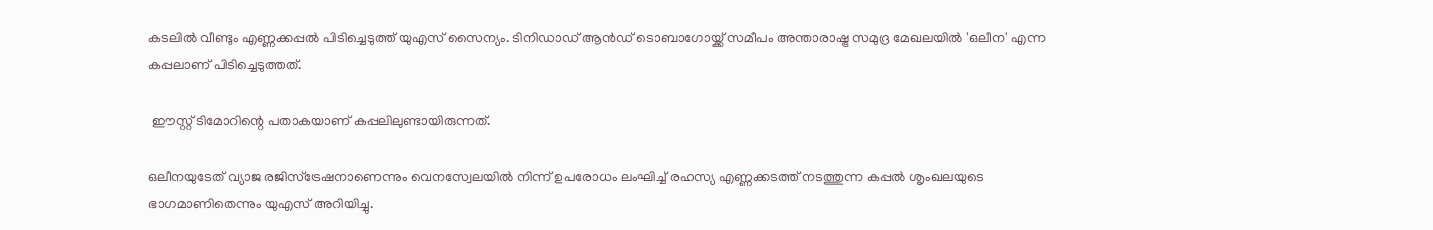കടലിൽ വീണ്ടും എണ്ണക്കപ്പൽ പിടിച്ചെടുത്ത് യുഎസ് സൈന്യം. ടിനിഡാഡ് ആൻഡ് ടൊബാഗോയ്ക്ക് സമീപം അന്താരാഷ്ട്ര സമുദ്ര മേഖലയിൽ 'ഒലീന' എന്ന കപ്പലാണ് പിടിച്ചെടുത്തത്.

 ഈസ്റ്റ് ടിമോറിന്റെ പതാകയാണ് കപ്പലിലുണ്ടായിരുന്നത്.

ഒലീനയുടേത് വ്യാജ രജിസ്‌ട്രേഷനാണെന്നും വെനസ്വേലയിൽ നിന്ന് ഉപരോധം ലംഘിച്ച് രഹസ്യ എണ്ണക്കടത്ത് നടത്തുന്ന കപ്പൽ ശൃംഖലയുടെ ഭാഗമാണിതെന്നും യുഎസ് അറിയിച്ചു.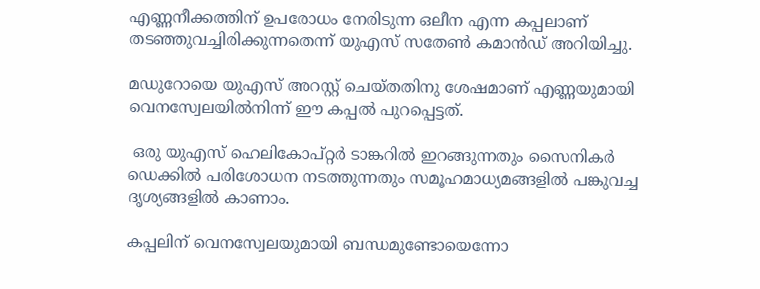എണ്ണനീക്കത്തിന് ഉപരോധം നേരിടുന്ന ഒലീന എന്ന കപ്പലാണ് തടഞ്ഞുവച്ചിരിക്കുന്നതെന്ന് യുഎസ് സതേൺ കമാൻഡ് അറിയിച്ചു.

മഡുറോയെ യുഎസ് അറസ്റ്റ് ചെയ്തതിനു ശേഷമാണ് എണ്ണയുമായി വെനസ്വേലയിൽനിന്ന് ഈ കപ്പൽ പുറപ്പെട്ടത്.

 ഒരു യുഎസ് ഹെലികോപ്റ്റർ ടാങ്കറിൽ ഇറങ്ങുന്നതും സൈനികർ ഡെക്കിൽ പരിശോധന നടത്തുന്നതും സമൂഹമാധ്യമങ്ങളിൽ പങ്കുവച്ച ദൃശ്യങ്ങളിൽ കാണാം.

കപ്പലിന് വെനസ്വേലയുമായി ബന്ധമുണ്ടോയെന്നോ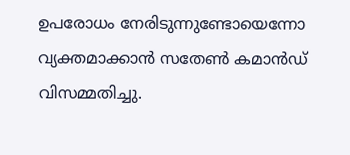ഉപരോധം നേരിടുന്നുണ്ടോയെന്നോ വ്യക്തമാക്കാൻ സതേൺ കമാൻഡ് വിസമ്മതിച്ചു.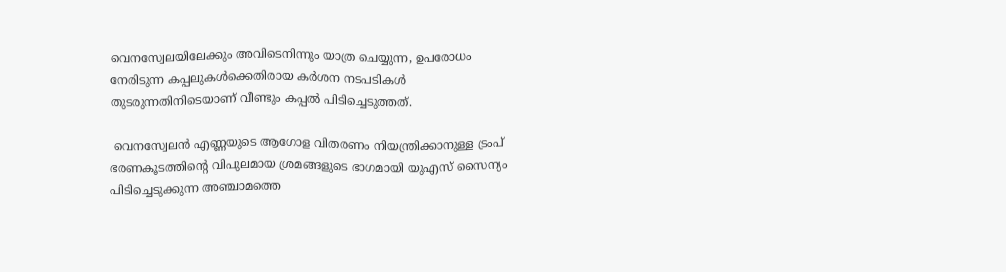വെനസ്വേലയിലേക്കും അവിടെനിന്നും യാത്ര ചെയ്യുന്ന, ഉപരോധം നേരിടുന്ന കപ്പലുകൾക്കെതിരായ കർശന നടപടികൾ തുടരുന്നതിനിടെയാണ് വീണ്ടും കപ്പൽ പിടിച്ചെടുത്തത്.

 വെനസ്വേലൻ എണ്ണയുടെ ആഗോള വിതരണം നിയന്ത്രിക്കാനുള്ള ട്രംപ് ഭരണകൂടത്തിന്റെ വിപുലമായ ശ്രമങ്ങളുടെ ഭാഗമായി യുഎസ് സൈന്യം പിടിച്ചെടുക്കുന്ന അഞ്ചാമത്തെ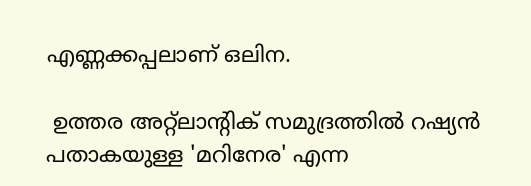എണ്ണക്കപ്പലാണ് ഒലിന.

 ഉത്തര അറ്റ്ലാന്റിക് സമുദ്രത്തിൽ റഷ്യൻ പതാകയുള്ള 'മറിനേര' എന്ന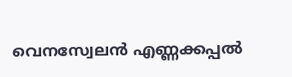വെനസ്വേലൻ എണ്ണക്കപ്പൽ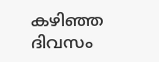കഴിഞ്ഞ ദിവസം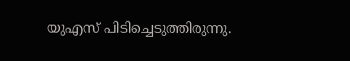യുഎസ് പിടിച്ചെടുത്തിരുന്നു.